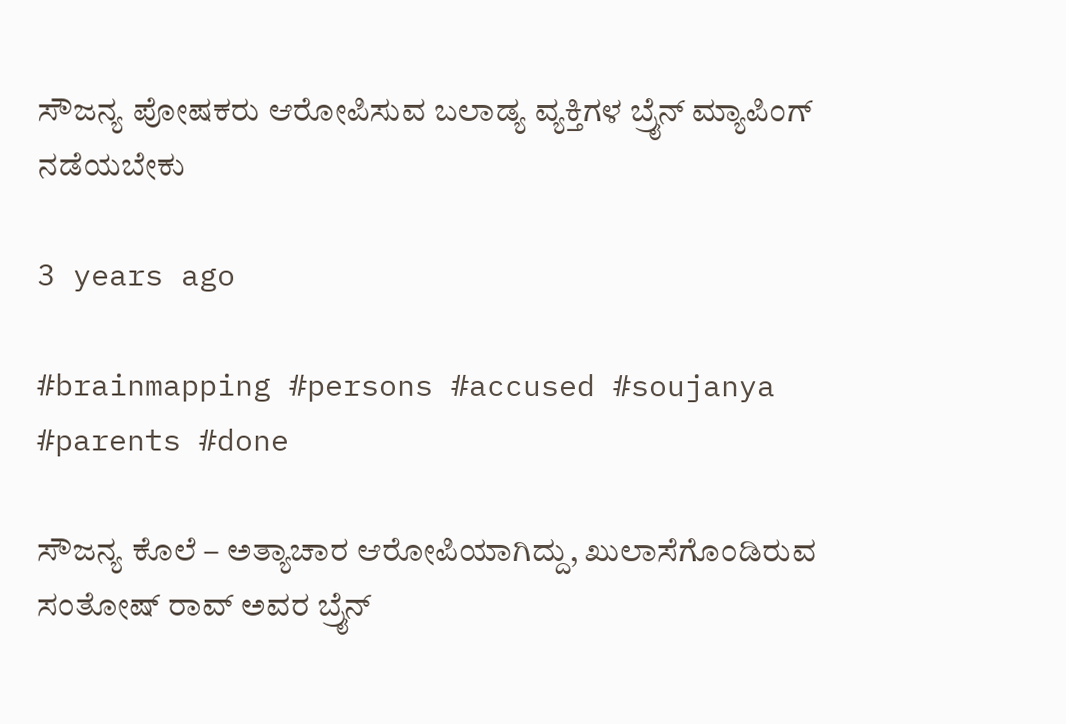ಸೌಜನ್ಯ ಪೋಷಕರು ಆರೋಪಿಸುವ ಬಲಾಡ್ಯ ವ್ಯಕ್ತಿಗಳ ಬ್ರೈನ್ ಮ್ಯಾಪಿಂಗ್ ನಡೆಯಬೇಕು

3 years ago

#brainmapping #persons #accused #soujanya #parents #done

ಸೌಜನ್ಯ ಕೊಲೆ – ಅತ್ಯಾಚಾರ ಆರೋಪಿಯಾಗಿದ್ದು, ಖುಲಾಸೆಗೊಂಡಿರುವ ಸಂತೋಷ್ ರಾವ್ ಅವರ ಬ್ರೈನ್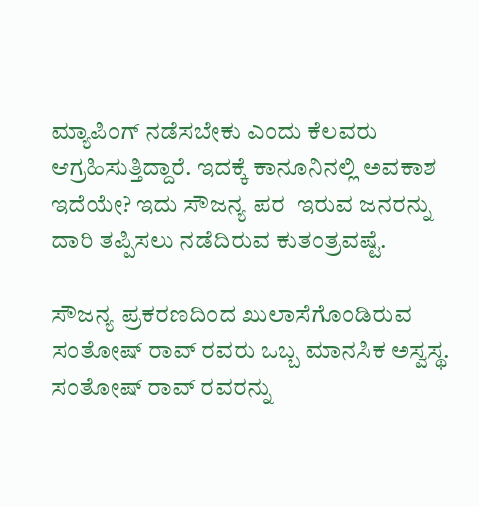ಮ್ಯಾಪಿಂಗ್ ನಡೆಸಬೇಕು ಎಂದು ಕೆಲವರು ಆಗ್ರಹಿಸುತ್ತಿದ್ದಾರೆ. ಇದಕ್ಕೆ ಕಾನೂನಿನಲ್ಲಿ ಅವಕಾಶ ಇದೆಯೇ? ಇದು ಸೌಜನ್ಯ ಪರ  ಇರುವ ಜನರನ್ನು ದಾರಿ ತಪ್ಪಿಸಲು ನಡೆದಿರುವ ಕುತಂತ್ರವಷ್ಟೆ.

ಸೌಜನ್ಯ ಪ್ರಕರಣದಿಂದ ಖುಲಾಸೆಗೊಂಡಿರುವ ಸಂತೋಷ್ ರಾವ್ ರವರು ಒಬ್ಬ ಮಾನಸಿಕ ಅಸ್ವಸ್ಥ. ಸಂತೋಷ್ ರಾವ್ ರವರನ್ನು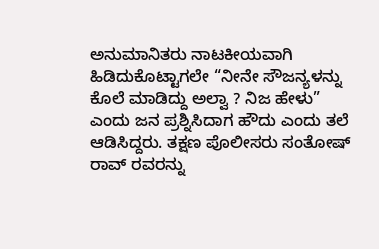ಅನುಮಾನಿತರು ನಾಟಕೀಯವಾಗಿ ಹಿಡಿದುಕೊಟ್ಟಾಗಲೇ “ನೀನೇ ಸೌಜನ್ಯಳನ್ನು ಕೊಲೆ ಮಾಡಿದ್ದು ಅಲ್ವಾ ? ನಿಜ ಹೇಳು” ಎಂದು ಜನ ಪ್ರಶ್ನಿಸಿದಾಗ ಹೌದು ಎಂದು ತಲೆ ಆಡಿಸಿದ್ದರು. ತಕ್ಷಣ ಪೊಲೀಸರು ಸಂತೋಷ್ ರಾವ್ ರವರನ್ನು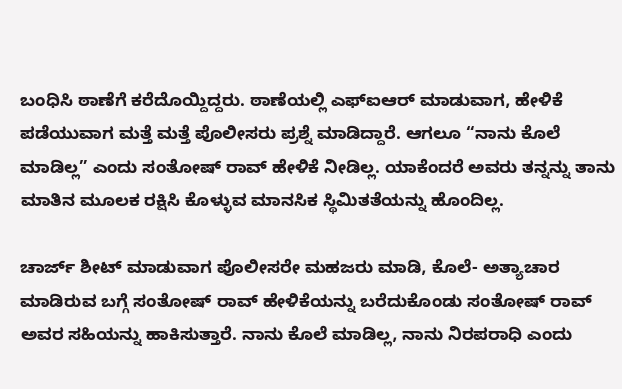ಬಂಧಿಸಿ ಠಾಣೆಗೆ ಕರೆದೊಯ್ದಿದ್ದರು‌. ಠಾಣೆಯಲ್ಲಿ ಎಫ್ಐಆರ್ ಮಾಡುವಾಗ, ಹೇಳಿಕೆ ಪಡೆಯುವಾಗ ಮತ್ತೆ ಮತ್ತೆ ಪೊಲೀಸರು ಪ್ರಶ್ನೆ ಮಾಡಿದ್ದಾರೆ. ಆಗಲೂ “ನಾನು ಕೊಲೆ ಮಾಡಿಲ್ಲ” ಎಂದು ಸಂತೋಷ್ ರಾವ್ ಹೇಳಿಕೆ ನೀಡಿಲ್ಲ. ಯಾಕೆಂದರೆ ಅವರು ತನ್ನನ್ನು ತಾನು ಮಾತಿನ ಮೂಲಕ ರಕ್ಷಿಸಿ ಕೊಳ್ಳುವ ಮಾನಸಿಕ ಸ್ಥಿಮಿತತೆಯನ್ನು ಹೊಂದಿಲ್ಲ.

ಚಾರ್ಜ್ ಶೀಟ್ ಮಾಡುವಾಗ ಪೊಲೀಸರೇ ಮಹಜರು ಮಾಡಿ, ಕೊಲೆ- ಅತ್ಯಾಚಾರ ಮಾಡಿರುವ ಬಗ್ಗೆ ಸಂತೋಷ್ ರಾವ್ ಹೇಳಿಕೆಯನ್ನು ಬರೆದುಕೊಂಡು ಸಂತೋಷ್ ರಾವ್ ಅವರ ಸಹಿಯನ್ನು ಹಾಕಿಸುತ್ತಾರೆ. ನಾನು ಕೊಲೆ ಮಾಡಿಲ್ಲ, ನಾನು ನಿರಪರಾಧಿ ಎಂದು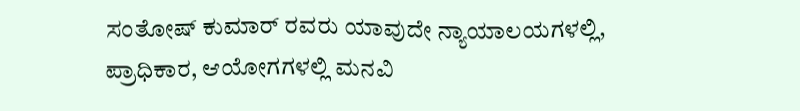ಸಂತೋಷ್ ಕುಮಾರ್ ರವರು ಯಾವುದೇ ನ್ಯಾಯಾಲಯಗಳಲ್ಲಿ, ಪ್ರಾಧಿಕಾರ, ಆಯೋಗಗಳಲ್ಲಿ ಮನವಿ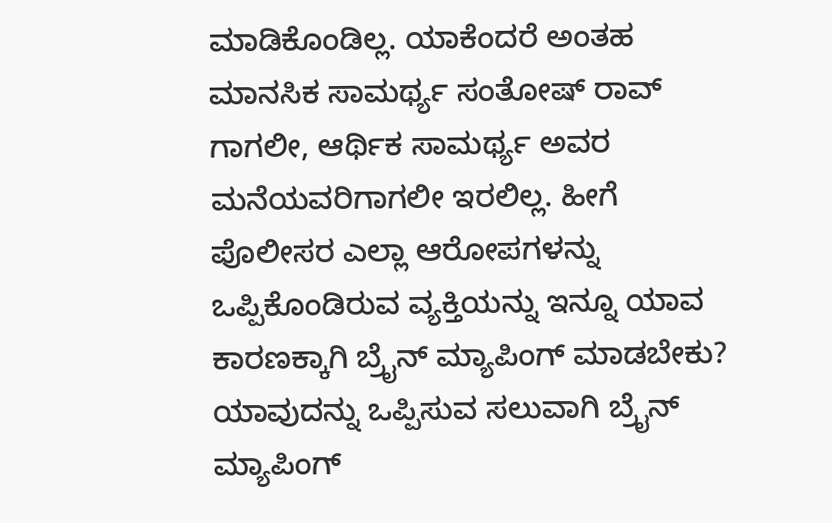ಮಾಡಿಕೊಂಡಿಲ್ಲ. ಯಾಕೆಂದರೆ ಅಂತಹ ಮಾನಸಿಕ ಸಾಮರ್ಥ್ಯ ಸಂತೋಷ್ ರಾವ್ ಗಾಗಲೀ, ಆರ್ಥಿಕ ಸಾಮರ್ಥ್ಯ ಅವರ ಮನೆಯವರಿಗಾಗಲೀ ಇರಲಿಲ್ಲ. ಹೀಗೆ ಪೊಲೀಸರ ಎಲ್ಲಾ ಆರೋಪಗಳನ್ನು ಒಪ್ಪಿಕೊಂಡಿರುವ ವ್ಯಕ್ತಿಯನ್ನು ಇನ್ನೂ ಯಾವ ಕಾರಣಕ್ಕಾಗಿ ಬ್ರೈನ್ ಮ್ಯಾಪಿಂಗ್ ಮಾಡಬೇಕು? ಯಾವುದನ್ನು ಒಪ್ಪಿಸುವ ಸಲುವಾಗಿ ಬ್ರೈನ್ ಮ್ಯಾಪಿಂಗ್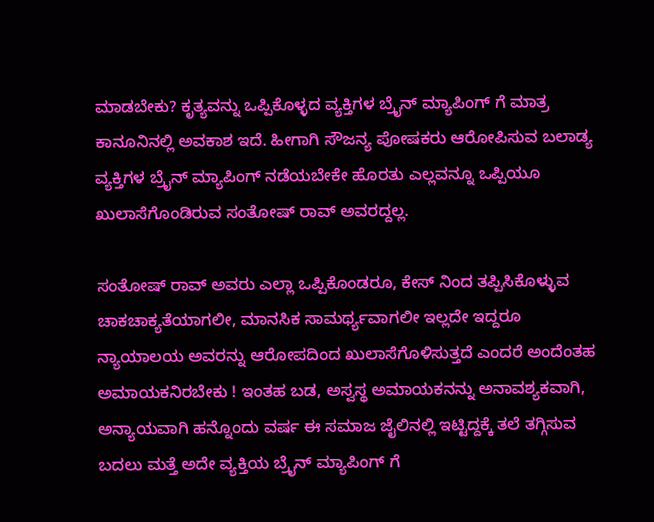ಮಾಡಬೇಕು? ಕೃತ್ಯವನ್ನು ಒಪ್ಪಿಕೊಳ್ಳದ ವ್ಯಕ್ತಿಗಳ ಬ್ರೈನ್ ಮ್ಯಾಪಿಂಗ್ ಗೆ ಮಾತ್ರ ಕಾನೂನಿನಲ್ಲಿ ಅವಕಾಶ ಇದೆ. ಹೀಗಾಗಿ ಸೌಜನ್ಯ ಪೋಷಕರು ಆರೋಪಿಸುವ ಬಲಾಡ್ಯ ವ್ಯಕ್ತಿಗಳ ಬ್ರೈನ್ ಮ್ಯಾಪಿಂಗ್ ನಡೆಯಬೇಕೇ ಹೊರತು ಎಲ್ಲವನ್ನೂ ಒಪ್ಪಿಯೂ ಖುಲಾಸೆಗೊಂಡಿರುವ ಸಂತೋಷ್ ರಾವ್ ಅವರದ್ದಲ್ಲ.

ಸಂತೋಷ್ ರಾವ್ ಅವರು ಎಲ್ಲಾ ಒಪ್ಪಿಕೊಂಡರೂ, ಕೇಸ್ ನಿಂದ ತಪ್ಪಿಸಿಕೊಳ್ಳುವ ಚಾಕಚಾಕ್ಯತೆಯಾಗಲೀ, ಮಾನಸಿಕ ಸಾಮರ್ಥ್ಯವಾಗಲೀ ಇಲ್ಲದೇ ಇದ್ದರೂ ನ್ಯಾಯಾಲಯ ಅವರನ್ನು ಆರೋಪದಿಂದ ಖುಲಾಸೆಗೊಳಿಸುತ್ತದೆ ಎಂದರೆ ಅಂದೆಂತಹ ಅಮಾಯಕನಿರಬೇಕು ! ಇಂತಹ ಬಡ, ಅಸ್ವಸ್ಥ ಅಮಾಯಕನನ್ನು ಅನಾವಶ್ಯಕವಾಗಿ, ಅನ್ಯಾಯವಾಗಿ ಹನ್ನೊಂದು ವರ್ಷ ಈ ಸಮಾಜ ಜೈಲಿನಲ್ಲಿ ಇಟ್ಟಿದ್ದಕ್ಕೆ ತಲೆ ತಗ್ಗಿಸುವ ಬದಲು ಮತ್ತೆ ಅದೇ ವ್ಯಕ್ತಿಯ ಬ್ರೈನ್ ಮ್ಯಾಪಿಂಗ್ ಗೆ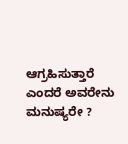ಆಗ್ರಹಿಸುತ್ತಾರೆ ಎಂದರೆ ಅವರೇನು ಮನುಷ್ಯರೇ ?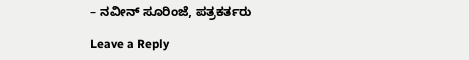– ನವೀನ್ ಸೂರಿಂಜೆ, ಪತ್ರಕರ್ತರು

Leave a Reply